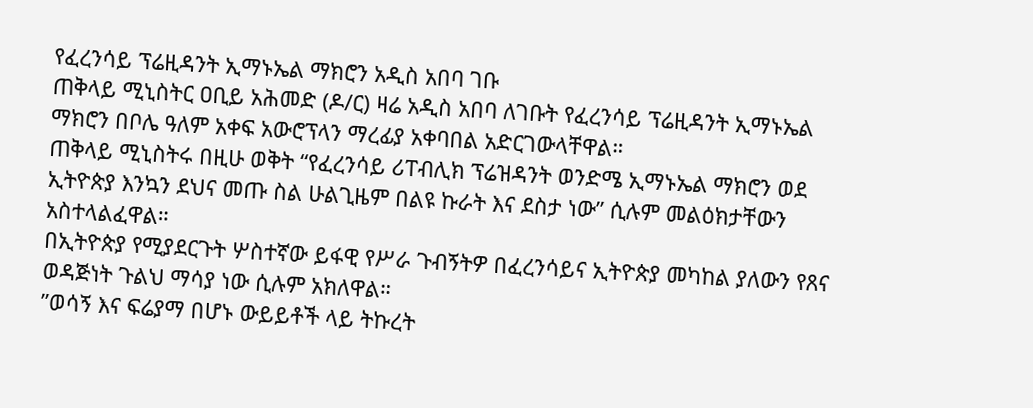የፈረንሳይ ፕሬዚዳንት ኢማኑኤል ማክሮን አዲስ አበባ ገቡ
ጠቅላይ ሚኒስትር ዐቢይ አሕመድ (ዶ/ር) ዛሬ አዲስ አበባ ለገቡት የፈረንሳይ ፕሬዚዳንት ኢማኑኤል ማክሮን በቦሌ ዓለም አቀፍ አውሮፕላን ማረፊያ አቀባበል አድርገውላቸዋል።
ጠቅላይ ሚኒስትሩ በዚሁ ወቅት “የፈረንሳይ ሪፐብሊክ ፕሬዝዳንት ወንድሜ ኢማኑኤል ማክሮን ወደ ኢትዮጵያ እንኳን ደህና መጡ ስል ሁልጊዜም በልዩ ኩራት እና ደስታ ነው” ሲሉም መልዕክታቸውን አስተላልፈዋል።
በኢትዮጵያ የሚያደርጉት ሦስተኛው ይፋዊ የሥራ ጉብኝትዎ በፈረንሳይና ኢትዮጵያ መካከል ያለውን የጸና ወዳጅነት ጉልህ ማሳያ ነው ሲሉም አክለዋል።
”ወሳኝ እና ፍሬያማ በሆኑ ውይይቶች ላይ ትኩረት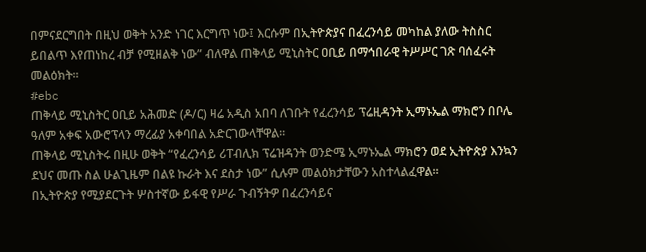በምናደርግበት በዚህ ወቅት አንድ ነገር እርግጥ ነው፤ እርሱም በኢትዮጵያና በፈረንሳይ መካከል ያለው ትስስር ይበልጥ እየጠነከረ ብቻ የሚዘልቅ ነው” ብለዋል ጠቅላይ ሚኒስትር ዐቢይ በማኅበራዊ ትሥሥር ገጽ ባሰፈሩት መልዕክት።
#ebc
ጠቅላይ ሚኒስትር ዐቢይ አሕመድ (ዶ/ር) ዛሬ አዲስ አበባ ለገቡት የፈረንሳይ ፕሬዚዳንት ኢማኑኤል ማክሮን በቦሌ ዓለም አቀፍ አውሮፕላን ማረፊያ አቀባበል አድርገውላቸዋል።
ጠቅላይ ሚኒስትሩ በዚሁ ወቅት “የፈረንሳይ ሪፐብሊክ ፕሬዝዳንት ወንድሜ ኢማኑኤል ማክሮን ወደ ኢትዮጵያ እንኳን ደህና መጡ ስል ሁልጊዜም በልዩ ኩራት እና ደስታ ነው” ሲሉም መልዕክታቸውን አስተላልፈዋል።
በኢትዮጵያ የሚያደርጉት ሦስተኛው ይፋዊ የሥራ ጉብኝትዎ በፈረንሳይና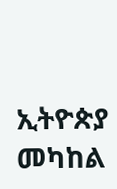ኢትዮጵያ መካከል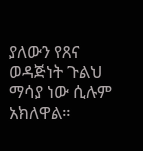ያለውን የጸና ወዳጅነት ጉልህ ማሳያ ነው ሲሉም አክለዋል።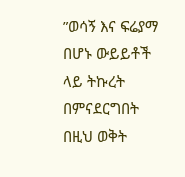”ወሳኝ እና ፍሬያማ በሆኑ ውይይቶች ላይ ትኩረት በምናደርግበት በዚህ ወቅት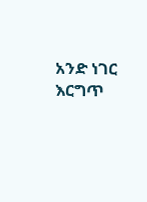አንድ ነገር እርግጥ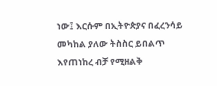ነው፤ እርሱም በኢትዮጵያና በፈረንሳይ መካከል ያለው ትስስር ይበልጥ እየጠነከረ ብቻ የሚዘልቅ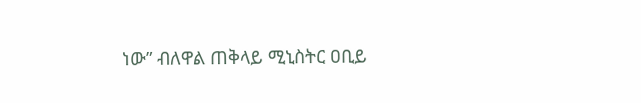ነው” ብለዋል ጠቅላይ ሚኒስትር ዐቢይ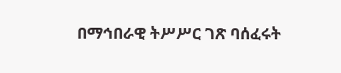በማኅበራዊ ትሥሥር ገጽ ባሰፈሩት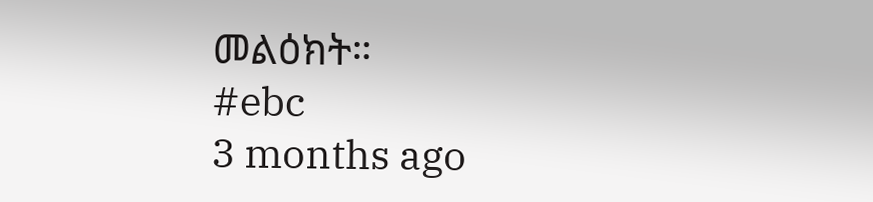መልዕክት።
#ebc
3 months ago